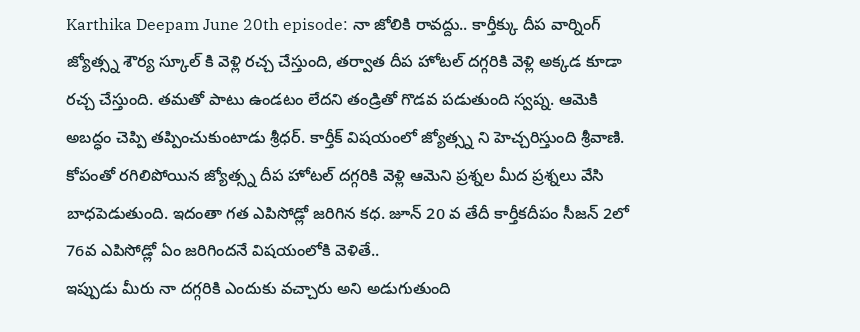Karthika Deepam June 20th episode: నా జోలికి రావద్దు.. కార్తీక్కు దీప వార్నింగ్
జ్యోత్స్న శౌర్య స్కూల్ కి వెళ్లి రచ్చ చేస్తుంది, తర్వాత దీప హోటల్ దగ్గరికి వెళ్లి అక్కడ కూడా రచ్చ చేస్తుంది. తమతో పాటు ఉండటం లేదని తండ్రితో గొడవ పడుతుంది స్వప్న. ఆమెకి అబద్ధం చెప్పి తప్పించుకుంటాడు శ్రీధర్. కార్తీక్ విషయంలో జ్యోత్స్న ని హెచ్చరిస్తుంది శ్రీవాణి. కోపంతో రగిలిపోయిన జ్యోత్స్న దీప హోటల్ దగ్గరికి వెళ్లి ఆమెని ప్రశ్నల మీద ప్రశ్నలు వేసి బాధపెడుతుంది. ఇదంతా గత ఎపిసోడ్లో జరిగిన కధ. జూన్ 20 వ తేదీ కార్తీకదీపం సీజన్ 2లో 76వ ఎపిసోడ్లో ఏం జరిగిందనే విషయంలోకి వెళితే..
ఇప్పుడు మీరు నా దగ్గరికి ఎందుకు వచ్చారు అని అడుగుతుంది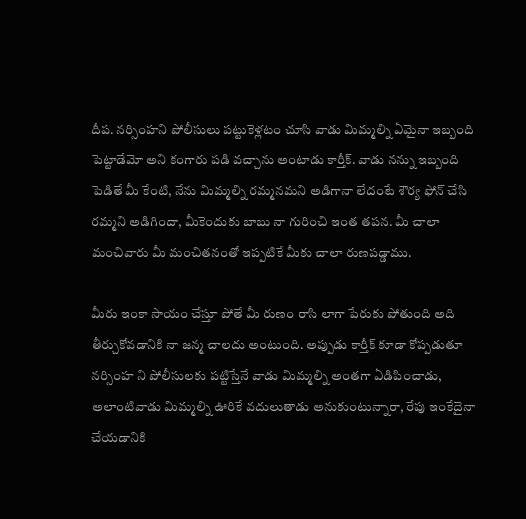దీప. నర్సింహని పోలీసులు పట్టుకెళ్లటం చూసి వాడు మిమ్మల్ని ఏమైనా ఇబ్బంది పెట్టాడేమో అని కంగారు పడి వచ్చాను అంటాడు కార్తీక్. వాడు నన్ను ఇబ్బంది పెడితే మీ కేంటి, నేను మిమ్మల్ని రమ్మనమని అడిగానా లేదంటే శౌర్య ఫోన్ చేసి రమ్మని అడిగిందా, మీకెందుకు బాబు నా గురించి ఇంత తపన. మీ చాలా మంచివారు మీ మంచితనంతో ఇప్పటికే మీకు చాలా రుణపడ్డాము.

మీరు ఇంకా సాయం చేస్తూ పోతే మీ రుణం రాసి లాగా పేరుకు పోతుంది అది తీర్చుకోవడానికి నా జన్మ చాలదు అంటుంది. అప్పుడు కార్తీక్ కూడా కోప్పడుతూ నర్సింహ ని పోలీసులకు పట్టిస్తేనే వాడు మిమ్మల్ని అంతగా ఏడిపించాడు, అలాంటివాడు మిమ్మల్ని ఊరికే వదులుతాడు అనుకుంటున్నారా, రేపు ఇంకేదైనా చేయడానికి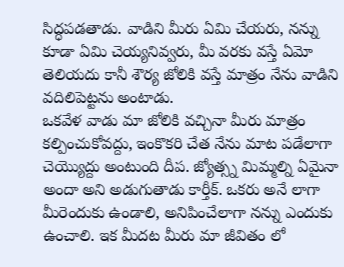సిద్ధపడతాడు. వాడిని మీరు ఏమి చేయరు, నన్ను కూడా ఏమి చెయ్యనివ్వరు, మీ వరకు వస్తే ఏమో తెలియదు కానీ శౌర్య జోలికి వస్తే మాత్రం నేను వాడిని వదిలిపెట్టను అంటాడు.
ఒకవేళ వాడు మా జోలికి వచ్చినా మీరు మాత్రం కల్పించుకోవద్దు, ఇంకొకరి చేత నేను మాట పడేలాగా చెయ్యొద్దు అంటుంది దీప. జ్యోత్స్న మిమ్మల్ని ఏమైనా అందా అని అడుగుతాడు కార్తీక్. ఒకరు అనే లాగా మీరెందుకు ఉండాలి, అనిపించేలాగా నన్ను ఎందుకు ఉంచాలి. ఇక మీదట మీరు మా జీవితం లో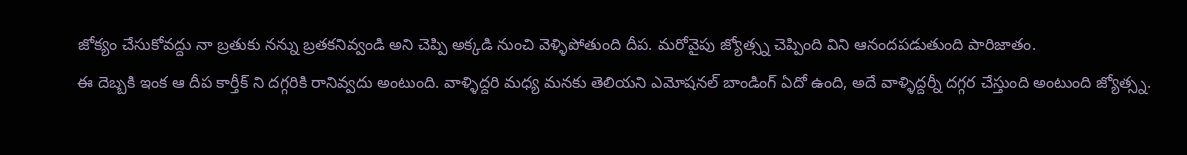జోక్యం చేసుకోవద్దు నా బ్రతుకు నన్ను బ్రతకనివ్వండి అని చెప్పి అక్కడి నుంచి వెళ్ళిపోతుంది దీప. మరోవైపు జ్యోత్స్న చెప్పింది విని ఆనందపడుతుంది పారిజాతం.
ఈ దెబ్బకి ఇంక ఆ దీప కార్తీక్ ని దగ్గరికి రానివ్వదు అంటుంది. వాళ్ళిద్దరి మధ్య మనకు తెలియని ఎమోషనల్ బాండింగ్ ఏదో ఉంది, అదే వాళ్ళిద్దర్నీ దగ్గర చేస్తుంది అంటుంది జ్యోత్స్న.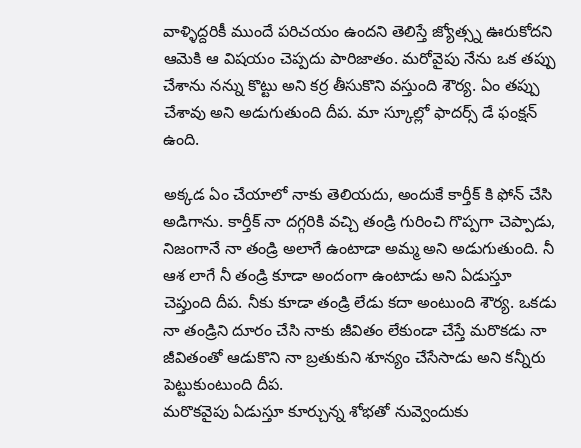వాళ్ళిద్దరికీ ముందే పరిచయం ఉందని తెలిస్తే జ్యోత్స్న ఊరుకోదని ఆమెకి ఆ విషయం చెప్పదు పారిజాతం. మరోవైపు నేను ఒక తప్పు చేశాను నన్ను కొట్టు అని కర్ర తీసుకొని వస్తుంది శౌర్య. ఏం తప్పు చేశావు అని అడుగుతుంది దీప. మా స్కూల్లో ఫాదర్స్ డే ఫంక్షన్ ఉంది.

అక్కడ ఏం చేయాలో నాకు తెలియదు, అందుకే కార్తీక్ కి ఫోన్ చేసి అడిగాను. కార్తీక్ నా దగ్గరికి వచ్చి తండ్రి గురించి గొప్పగా చెప్పాడు, నిజంగానే నా తండ్రి అలాగే ఉంటాడా అమ్మ అని అడుగుతుంది. నీ ఆశ లాగే నీ తండ్రి కూడా అందంగా ఉంటాడు అని ఏడుస్తూ చెప్తుంది దీప. నీకు కూడా తండ్రి లేడు కదా అంటుంది శౌర్య. ఒకడు నా తండ్రిని దూరం చేసి నాకు జీవితం లేకుండా చేస్తే మరొకడు నా జీవితంతో ఆడుకొని నా బ్రతుకుని శూన్యం చేసేసాడు అని కన్నీరు పెట్టుకుంటుంది దీప.
మరొకవైపు ఏడుస్తూ కూర్చున్న శోభతో నువ్వెందుకు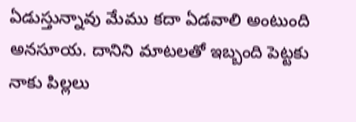ఏడుస్తున్నావు మేము కదా ఏడవాలి అంటుంది అనసూయ. దానిని మాటలతో ఇబ్బంది పెట్టకు నాకు పిల్లలు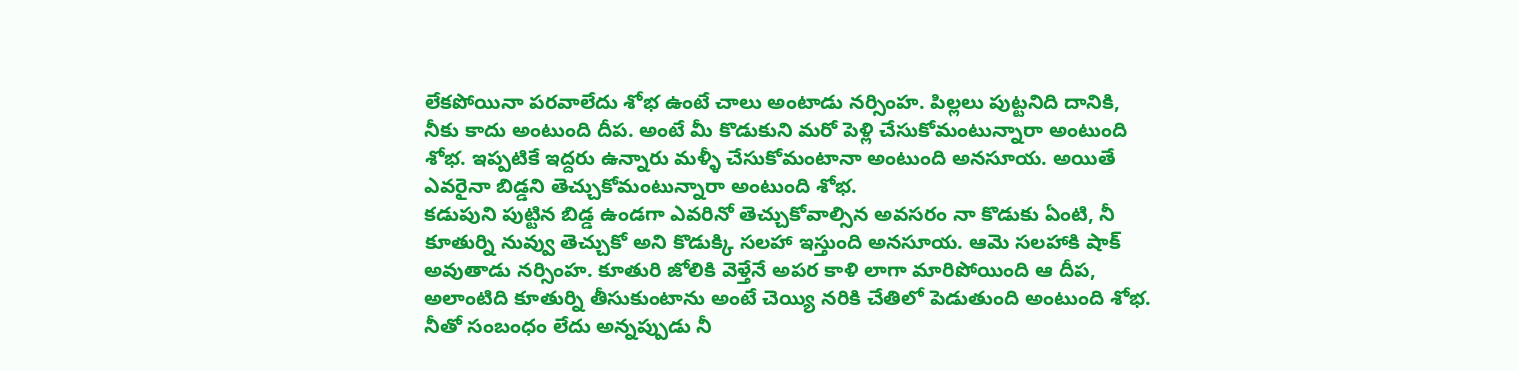లేకపోయినా పరవాలేదు శోభ ఉంటే చాలు అంటాడు నర్సింహ. పిల్లలు పుట్టనిది దానికి, నీకు కాదు అంటుంది దీప. అంటే మీ కొడుకుని మరో పెళ్లి చేసుకోమంటున్నారా అంటుంది శోభ. ఇప్పటికే ఇద్దరు ఉన్నారు మళ్ళీ చేసుకోమంటానా అంటుంది అనసూయ. అయితే ఎవరైనా బిడ్డని తెచ్చుకోమంటున్నారా అంటుంది శోభ.
కడుపుని పుట్టిన బిడ్డ ఉండగా ఎవరినో తెచ్చుకోవాల్సిన అవసరం నా కొడుకు ఏంటి, నీ కూతుర్ని నువ్వు తెచ్చుకో అని కొడుక్కి సలహా ఇస్తుంది అనసూయ. ఆమె సలహాకి షాక్ అవుతాడు నర్సింహ. కూతురి జోలికి వెళ్తేనే అపర కాళి లాగా మారిపోయింది ఆ దీప, అలాంటిది కూతుర్ని తీసుకుంటాను అంటే చెయ్యి నరికి చేతిలో పెడుతుంది అంటుంది శోభ. నీతో సంబంధం లేదు అన్నప్పుడు నీ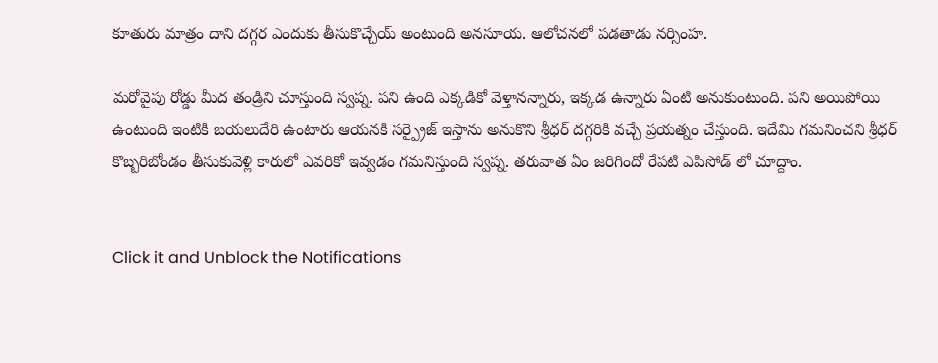కూతురు మాత్రం దాని దగ్గర ఎందుకు తీసుకొచ్చేయ్ అంటుంది అనసూయ. ఆలోచనలో పడతాడు నర్సింహ.

మరోవైపు రోడ్డు మీద తండ్రిని చూస్తుంది స్వప్న. పని ఉంది ఎక్కడికో వెళ్తానన్నారు, ఇక్కడ ఉన్నారు ఏంటి అనుకుంటుంది. పని అయిపోయి ఉంటుంది ఇంటికి బయలుదేరి ఉంటారు ఆయనకి సర్ప్రైజ్ ఇస్తాను అనుకొని శ్రీధర్ దగ్గరికి వచ్చే ప్రయత్నం చేస్తుంది. ఇదేమి గమనించని శ్రీధర్ కొబ్బరిబోండం తీసుకువెళ్లి కారులో ఎవరికో ఇవ్వడం గమనిస్తుంది స్వప్న. తరువాత ఏం జరిగిందో రేపటి ఎపిసోడ్ లో చూద్దాం.


Click it and Unblock the Notifications